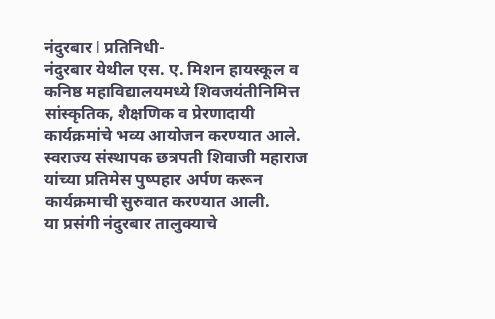नंदुरबार l प्रतिनिधी-
नंदुरबार येथील एस. ए. मिशन हायस्कूल व कनिष्ठ महाविद्यालयमध्ये शिवजयंतीनिमित्त सांस्कृतिक, शैक्षणिक व प्रेरणादायी कार्यक्रमांचे भव्य आयोजन करण्यात आले.
स्वराज्य संस्थापक छत्रपती शिवाजी महाराज यांच्या प्रतिमेस पुष्पहार अर्पण करून कार्यक्रमाची सुरुवात करण्यात आली.
या प्रसंगी नंदुरबार तालुक्याचे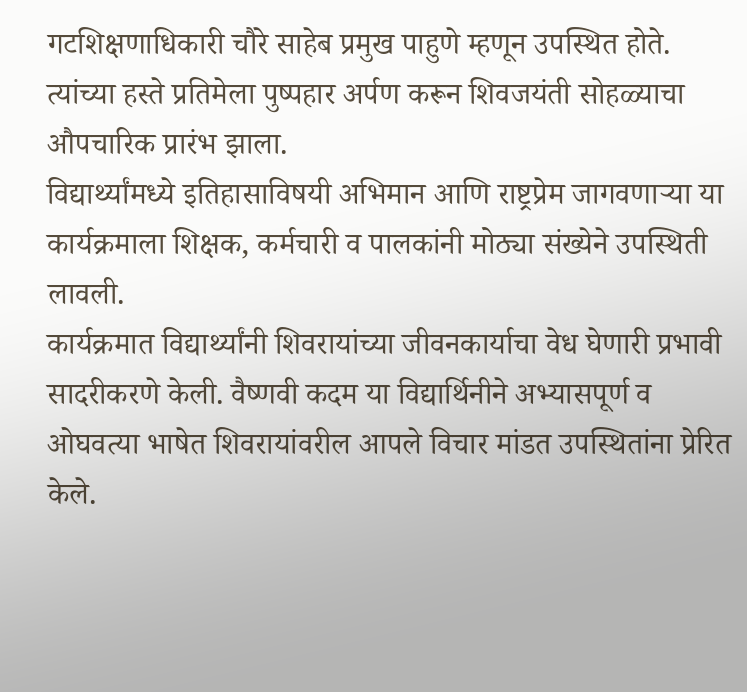गटशिक्षणाधिकारी चौरे साहेब प्रमुख पाहुणे म्हणून उपस्थित होते. त्यांच्या हस्ते प्रतिमेला पुष्पहार अर्पण करून शिवजयंती सोहळ्याचा औपचारिक प्रारंभ झाला.
विद्यार्थ्यांमध्ये इतिहासाविषयी अभिमान आणि राष्ट्रप्रेम जागवणाऱ्या या कार्यक्रमाला शिक्षक, कर्मचारी व पालकांनी मोठ्या संख्येने उपस्थिती लावली.
कार्यक्रमात विद्यार्थ्यांनी शिवरायांच्या जीवनकार्याचा वेध घेणारी प्रभावी सादरीकरणे केली. वैष्णवी कदम या विद्यार्थिनीने अभ्यासपूर्ण व ओघवत्या भाषेत शिवरायांवरील आपले विचार मांडत उपस्थितांना प्रेरित केले.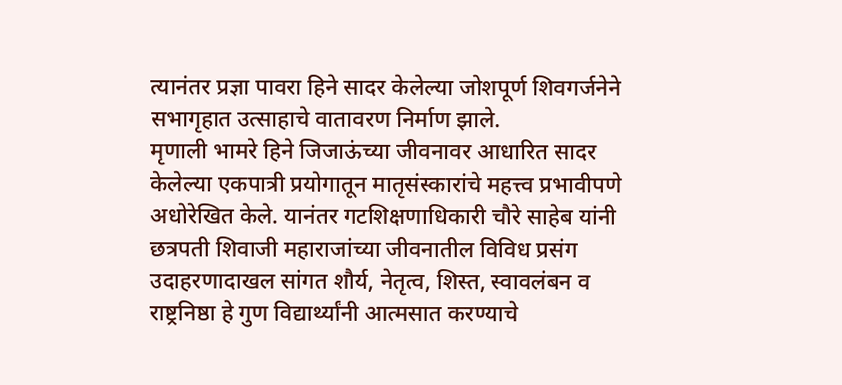त्यानंतर प्रज्ञा पावरा हिने सादर केलेल्या जोशपूर्ण शिवगर्जनेने सभागृहात उत्साहाचे वातावरण निर्माण झाले.
मृणाली भामरे हिने जिजाऊंच्या जीवनावर आधारित सादर केलेल्या एकपात्री प्रयोगातून मातृसंस्कारांचे महत्त्व प्रभावीपणे अधोरेखित केले. यानंतर गटशिक्षणाधिकारी चौरे साहेब यांनी छत्रपती शिवाजी महाराजांच्या जीवनातील विविध प्रसंग उदाहरणादाखल सांगत शौर्य, नेतृत्व, शिस्त, स्वावलंबन व राष्ट्रनिष्ठा हे गुण विद्यार्थ्यांनी आत्मसात करण्याचे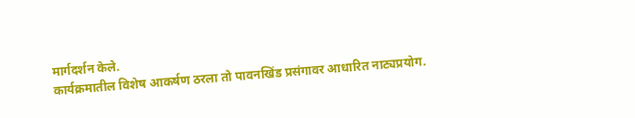मार्गदर्शन केले.
कार्यक्रमातील विशेष आकर्षण ठरला तो पावनखिंड प्रसंगावर आधारित नाट्यप्रयोग.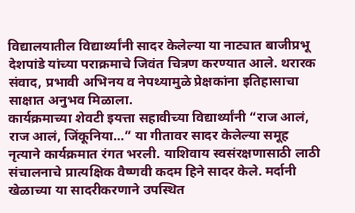विद्यालयातील विद्यार्थ्यांनी सादर केलेल्या या नाट्यात बाजीप्रभू देशपांडे यांच्या पराक्रमाचे जिवंत चित्रण करण्यात आले. थरारक संवाद, प्रभावी अभिनय व नेपथ्यामुळे प्रेक्षकांना इतिहासाचा साक्षात अनुभव मिळाला.
कार्यक्रमाच्या शेवटी इयत्ता सहावीच्या विद्यार्थ्यांनी “राज आलं, राज आलं, जिंकूनिया…” या गीतावर सादर केलेल्या समूह नृत्याने कार्यक्रमात रंगत भरली. याशिवाय स्वसंरक्षणासाठी लाठी संचालनाचे प्रात्यक्षिक वैष्णवी कदम हिने सादर केले. मर्दानी खेळाच्या या सादरीकरणाने उपस्थित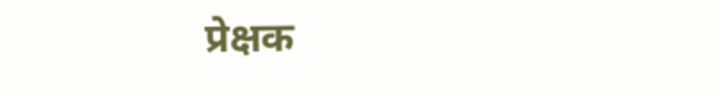प्रेक्षक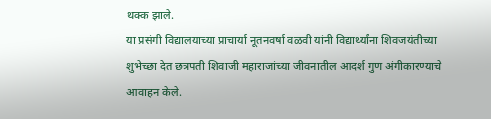थक्क झाले.
या प्रसंगी विद्यालयाच्या प्राचार्या नूतनवर्षा वळवी यांनी विद्यार्थ्यांना शिवजयंतीच्या शुभेच्छा देत छत्रपती शिवाजी महाराजांच्या जीवनातील आदर्श गुण अंगीकारण्याचे आवाहन केले.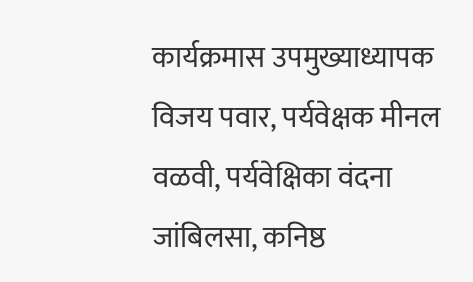कार्यक्रमास उपमुख्याध्यापक विजय पवार, पर्यवेक्षक मीनल वळवी, पर्यवेक्षिका वंदना जांबिलसा, कनिष्ठ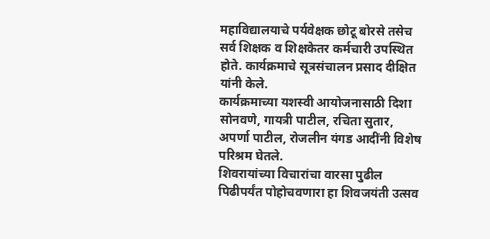महाविद्यालयाचे पर्यवेक्षक छोटू बोरसे तसेच सर्व शिक्षक व शिक्षकेतर कर्मचारी उपस्थित होते. कार्यक्रमाचे सूत्रसंचालन प्रसाद दीक्षित यांनी केले.
कार्यक्रमाच्या यशस्वी आयोजनासाठी दिशा सोनवणे, गायत्री पाटील, रचिता सुतार, अपर्णा पाटील, रोजलीन यंगड आदींनी विशेष परिश्रम घेतले.
शिवरायांच्या विचारांचा वारसा पुढील पिढीपर्यंत पोहोचवणारा हा शिवजयंती उत्सव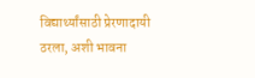विद्यार्थ्यांसाठी प्रेरणादायी ठरला, अशी भावना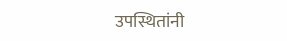उपस्थितांनी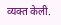व्यक्त केली.